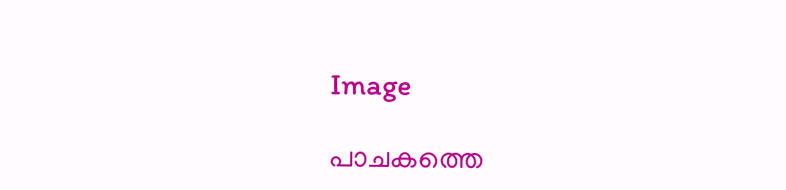Image

പാചകത്തെ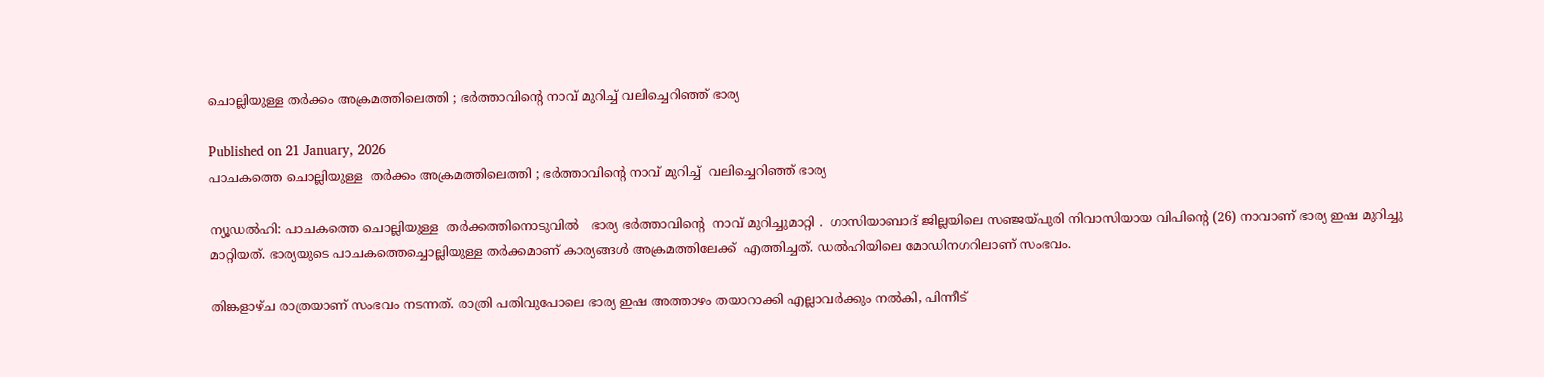ചൊല്ലിയുള്ള തർക്കം അക്രമത്തിലെത്തി ; ഭർത്താവിൻ്റെ നാവ് മുറിച്ച് വലിച്ചെറിഞ്ഞ് ഭാര്യ

Published on 21 January, 2026
പാചകത്തെ ചൊല്ലിയുള്ള  തർക്കം അക്രമത്തിലെത്തി ; ഭർത്താവിൻ്റെ നാവ് മുറിച്ച്  വലിച്ചെറിഞ്ഞ് ഭാര്യ

ന്യൂഡൽഹി: പാചകത്തെ ചൊല്ലിയുള്ള  തർക്കത്തിനൊടുവിൽ   ഭാര്യ ഭർത്താവിന്റെ  നാവ് മുറിച്ചുമാറ്റി .  ഗാസിയാബാദ് ജില്ലയിലെ സഞ്ജയ്‌പുരി നിവാസിയായ വിപിൻ്റെ (26) നാവാണ് ഭാര്യ ഇഷ മുറിച്ചു മാറ്റിയത്. ഭാര്യയുടെ പാചകത്തെച്ചൊല്ലിയുള്ള തർക്കമാണ് കാര്യങ്ങൾ അക്രമത്തിലേക്ക്  എത്തിച്ചത്. ഡൽഹിയിലെ മോഡിനഗറിലാണ് സംഭവം.

തിങ്കളാഴ്‌ച രാത്രയാണ് സംഭവം നടന്നത്. രാത്രി പതിവുപോലെ ഭാര്യ ഇഷ അത്താഴം തയാറാക്കി എല്ലാവർക്കും നൽകി, പിന്നീട്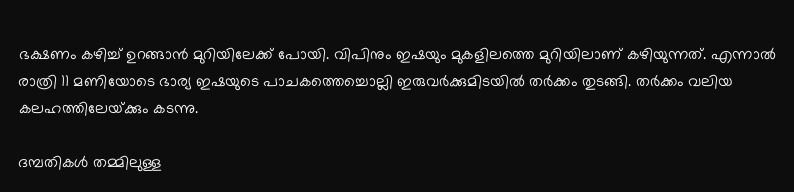ഭക്ഷണം കഴിച്ച് ഉറങ്ങാൻ മുറിയിലേക്ക് പോയി. വിപിനും ഇഷയും മുകളിലത്തെ മുറിയിലാണ് കഴിയുന്നത്. എന്നാൽ രാത്രി 11 മണിയോടെ ഭാര്യ ഇഷയുടെ പാചകത്തെച്ചൊല്ലി ഇരുവർക്കുമിടയിൽ തർക്കം തുടങ്ങി. തർക്കം വലിയ കലഹത്തിലേയ്‌ക്കും കടന്നു.

ദമ്പതികൾ തമ്മിലുള്ള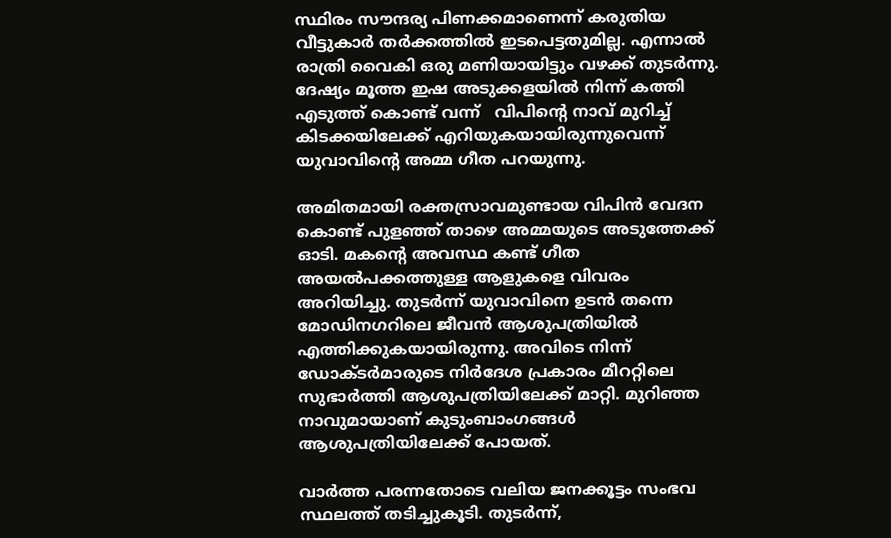സ്ഥിരം സൗന്ദര്യ പിണക്കമാണെന്ന് കരുതിയ വീട്ടുകാർ തർക്കത്തിൽ ഇടപെട്ടതുമില്ല. എന്നാൽ രാത്രി വൈകി ഒരു മണിയായിട്ടും വഴക്ക് തുടർന്നു. ദേഷ്യം മൂത്ത ഇഷ അടുക്കളയിൽ നിന്ന് കത്തി എടുത്ത് കൊണ്ട് വന്ന്   വിപിൻ്റെ നാവ് മുറിച്ച് കിടക്കയിലേക്ക് എറിയുകയായിരുന്നുവെന്ന് യുവാവിൻ്റെ അമ്മ ഗീത പറയുന്നു.

അമിതമായി രക്തസ്രാവമുണ്ടായ വിപിൻ വേദന കൊണ്ട് പുളഞ്ഞ് താഴെ അമ്മയുടെ അടുത്തേക്ക് ഓടി. മകൻ്റെ അവസ്ഥ കണ്ട് ഗീത അയൽപക്കത്തുള്ള ആളുകളെ വിവരം അറിയിച്ചു. തുടർന്ന് യുവാവിനെ ഉടൻ തന്നെ മോഡിനഗറിലെ ജീവൻ ആശുപത്രിയിൽ എത്തിക്കുകയായിരുന്നു. അവിടെ നിന്ന് ഡോക്‌ടർമാരുടെ നിർദേശ പ്രകാരം മീററ്റിലെ സുഭാർത്തി ആശുപത്രിയിലേക്ക് മാറ്റി. മുറിഞ്ഞ നാവുമായാണ് കുടുംബാംഗങ്ങൾ ആശുപത്രിയിലേക്ക് പോയത്.

വാർത്ത പരന്നതോടെ വലിയ ജനക്കൂട്ടം സംഭവ സ്ഥലത്ത് തടിച്ചുകൂടി. തുടർന്ന്,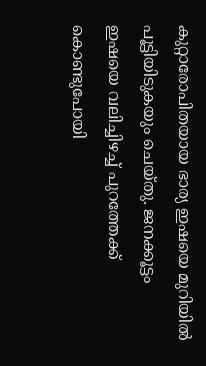കുറ്റാരോപിതയായ ഭാര്യ ഇഷയെ മുറിയിൽ പൂട്ടിയിടുകയും ചെയ്‌തു. ജനക്കൂട്ടം ഇഷയെ വലിച്ചിഴച്ച് പുറത്തേക്ക് കൊണ്ടുപോയി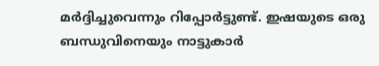മർദ്ദിച്ചുവെന്നും റിപ്പോർട്ടുണ്ട്. ഇഷയുടെ ഒരു ബന്ധുവിനെയും നാട്ടുകാർ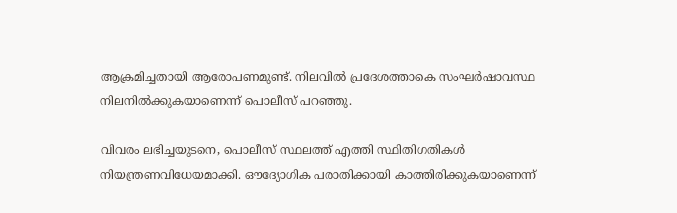ആക്രമിച്ചതായി ആരോപണമുണ്ട്. നിലവിൽ പ്രദേശത്താകെ സംഘർഷാവസ്ഥ നിലനിൽക്കുകയാണെന്ന് പൊലീസ് പറഞ്ഞു.

വിവരം ലഭിച്ചയുടനെ, പൊലീസ് സ്ഥലത്ത് എത്തി സ്ഥിതിഗതികൾ നിയന്ത്രണവിധേയമാക്കി. ഔദ്യോഗിക പരാതിക്കായി കാത്തിരിക്കുകയാണെന്ന്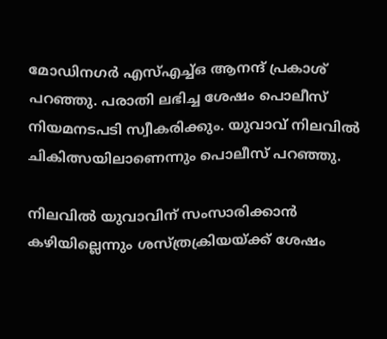മോഡിനഗർ എസ്എച്ച്ഒ ആനന്ദ് പ്രകാശ് പറഞ്ഞു. പരാതി ലഭിച്ച ശേഷം പൊലീസ് നിയമനടപടി സ്വീകരിക്കും. യുവാവ് നിലവിൽ ചികിത്സയിലാണെന്നും പൊലീസ് പറഞ്ഞു.

നിലവിൽ യുവാവിന് സംസാരിക്കാൻ കഴിയില്ലെന്നും ശസ്ത്രക്രിയയ്ക്ക് ശേഷം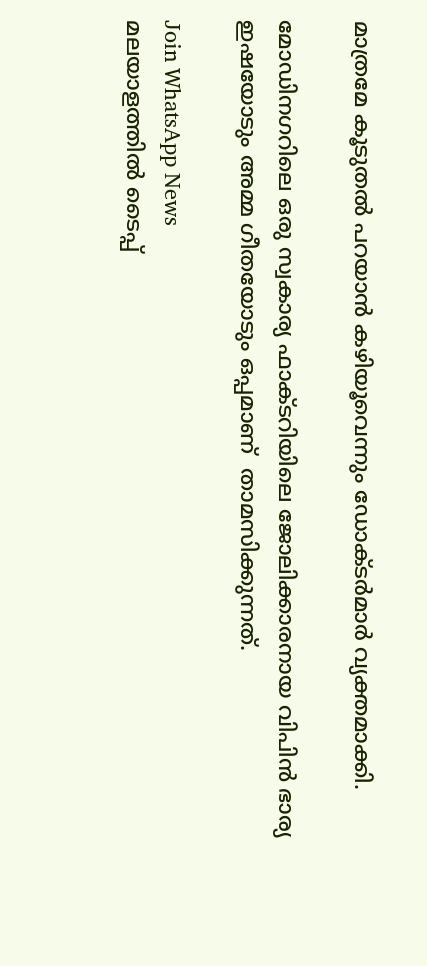മാത്രമേ കൂടുതൽ പറയാൻ കഴിയൂവെന്നും ഡോക്‌ടർമാർ വ്യക്തമാക്കി.

മോഡിനഗറിലെ ഒരു സ്വകാര്യ ഫാക്‌ടറിയിലെ ജോലിക്കാരനായ വിപിൻ ഭാര്യ ഇഷയോടും അമ്മ ഗീതയോടും ഒപ്പമാണ്  താമസിക്കുന്നത്.

Join WhatsApp News
മലയാളത്തില്‍ ടൈപ്പ്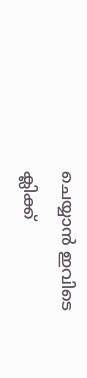ചെയ്യാന്‍ ഇവിടെ ക്ലിക്ക്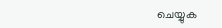ചെയ്യുക